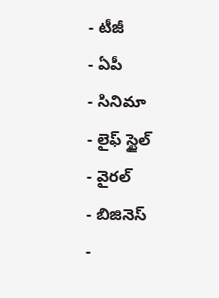- టీజీ
- ఏపీ
- సినిమా
- లైఫ్ స్టైల్
- వైరల్
- బిజినెస్
-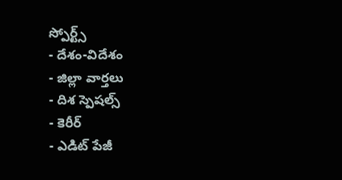స్పోర్ట్స్
- దేశం-విదేశం
- జిల్లా వార్తలు
- దిశ స్పెషల్స్
- కెరీర్
- ఎడిట్ పేజీ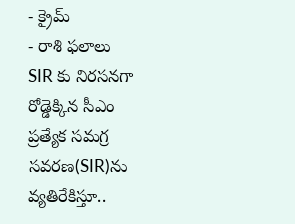- క్రైమ్
- రాశి ఫలాలు
SIR కు నిరసనగా రోడ్డెక్కిన సీఎం
ప్రత్యేక సమగ్ర సవరణ(SIR)ను వ్యతిరేకిస్తూ..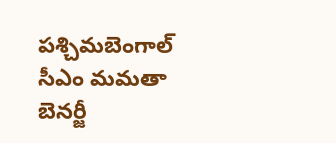పశ్చిమబెంగాల్ సీఎం మమతా బెనర్జీ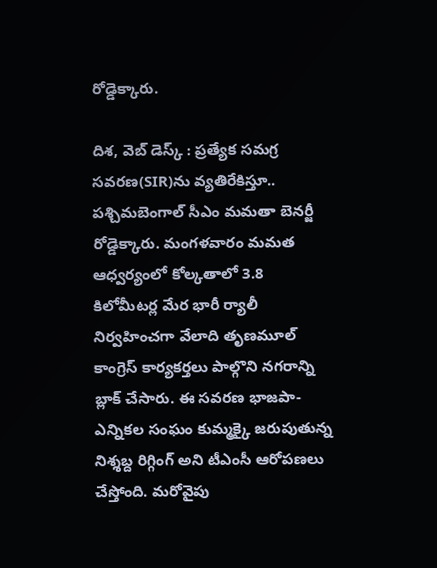రోడ్డెక్కారు.

దిశ, వెబ్ డెస్క్ : ప్రత్యేక సమగ్ర సవరణ(SIR)ను వ్యతిరేకిస్తూ.. పశ్చిమబెంగాల్ సీఎం మమతా బెనర్జీ రోడ్డెక్కారు. మంగళవారం మమత ఆధ్వర్యంలో కోల్కతాలో 3.8 కిలోమీటర్ల మేర భారీ ర్యాలీ నిర్వహించగా వేలాది తృణమూల్ కాంగ్రెస్ కార్యకర్తలు పాల్గొని నగరాన్ని బ్లాక్ చేసారు. ఈ సవరణ భాజపా-ఎన్నికల సంఘం కుమ్మక్కై జరుపుతున్న నిశ్శబ్ద రిగ్గింగ్ అని టీఎంసీ ఆరోపణలు చేస్తోంది. మరోవైపు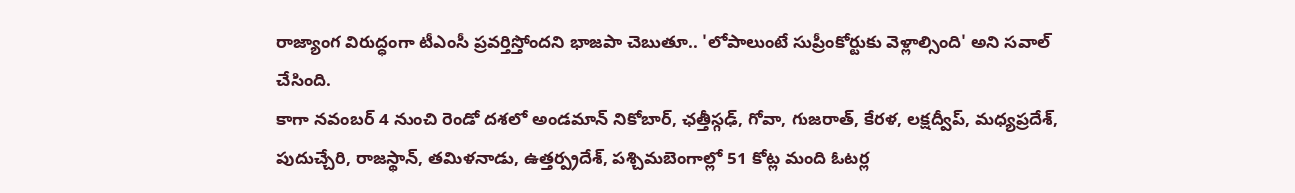రాజ్యాంగ విరుద్ధంగా టీఎంసీ ప్రవర్తిస్తోందని భాజపా చెబుతూ.. 'లోపాలుంటే సుప్రీంకోర్టుకు వెళ్లాల్సింది' అని సవాల్ చేసింది.
కాగా నవంబర్ 4 నుంచి రెండో దశలో అండమాన్ నికోబార్, ఛత్తీస్గఢ్, గోవా, గుజరాత్, కేరళ, లక్షద్వీప్, మధ్యప్రదేశ్, పుదుచ్చేరి, రాజస్థాన్, తమిళనాడు, ఉత్తర్ప్రదేశ్, పశ్చిమబెంగాల్లో 51 కోట్ల మంది ఓటర్ల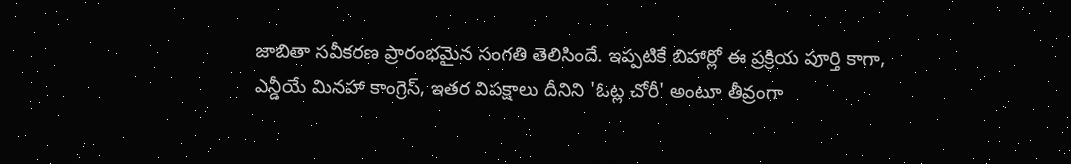జాబితా సవీకరణ ప్రారంభమైన సంగతి తెలిసిందే. ఇప్పటికే బిహార్లో ఈ ప్రక్రియ పూర్తి కాగా, ఎన్డీయే మినహా కాంగ్రెస్, ఇతర విపక్షాలు దీనిని 'ఓట్ల చోరీ' అంటూ తీవ్రంగా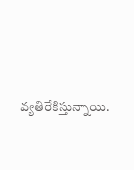వ్యతిరేకిస్తున్నాయి.